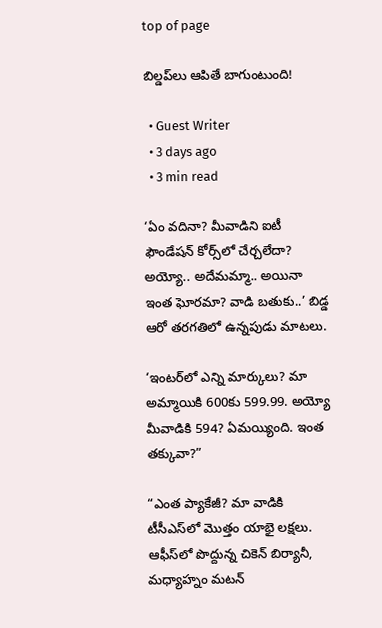top of page

బిల్డప్‌లు ఆపితే బాగుంటుంది!

  • Guest Writer
  • 3 days ago
  • 3 min read

‘ఏం వదినా? మీవాడిని ఐటీ ఫౌండేషన్ కోర్స్‌లో చేర్చలేదా? అయ్యో.. అదేమమ్మా.. అయినా ఇంత ఘోరమా? వాడి బతుకు..’ బిడ్డ ఆరో తరగతిలో ఉన్నపుడు మాటలు.

‘ఇంటర్‌లో ఎన్ని మార్కులు? మా అమ్మాయికి 600కు 599.99. అయ్యో మీవాడికి 594? ఏమయ్యింది. ఇంత తక్కువా?”

“ఎంత ప్యాకేజీ? మా వాడికి టీసీఎస్‌లో మొత్తం యాభై లక్షలు. ఆఫీస్‌లో పొద్దున్న చికెన్ బిర్యానీ, మధ్యాహ్నం మటన్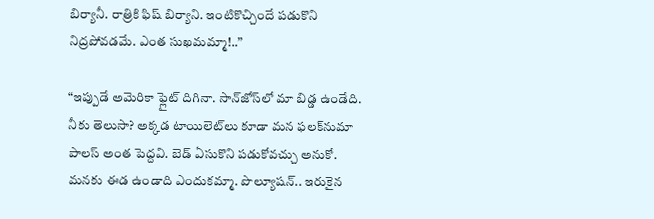బిర్యానీ. రాత్రికి ఫిష్ బిర్యాని. ఇంటికొచ్చిందే పడుకొని నిద్రపోవడమే. ఎంత సుఖమమ్మా!..”

“ఇప్పుడే అమెరికా ఫ్లైట్ దిగినా. సాన్‌జోస్‌లో మా బిడ్డ ఉండేది. నీకు తెలుసా? అక్కడ టాయిలెట్‌లు కూడా మన ఫలక్‌నుమా పాలస్ అంత పెద్దవి. బెడ్ ఏసుకొని పడుకోవచ్చు అనుకో. మనకు ఈడ ఉండాది ఎందుకమ్మా. పొల్యూషన్.. ఇరుకైన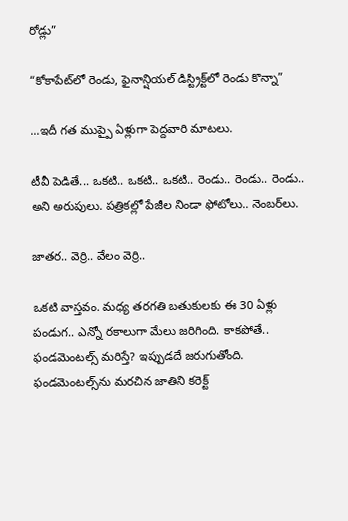రోడ్లు”

“కోకాపేట్‌లో రెండు, ఫైనాన్షియల్ డిస్ట్రిక్ట్‌లో రెండు కొన్నా”

...ఇదీ గత ముప్పై ఏళ్లుగా పెద్దవారి మాటలు.

టీవీ పెడితే... ఒకటి.. ఒకటి.. ఒకటి.. రెండు.. రెండు.. రెండు.. అని అరుపులు. పత్రికల్లో పేజీల నిండా ఫోటోలు.. నెంబర్‌లు.

జాతర.. వెర్రి.. వేలం వెర్రి..

ఒకటి వాస్తవం. మధ్య తరగతి బతుకులకు ఈ 30 ఏళ్లు పండుగ.. ఎన్నో రకాలుగా మేలు జరిగింది. కాకపోతే.. ఫండమెంటల్స్ మరిస్తే? ఇప్పుడదే జరుగుతోంది. ఫండమెంటల్స్‌ను మరచిన జాతిని కరెక్ట్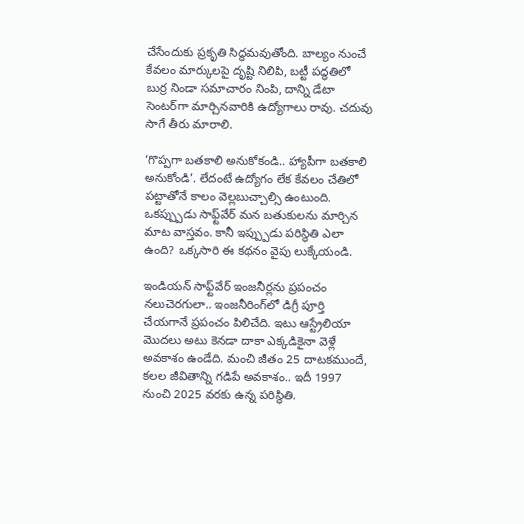చేసేందుకు ప్రకృతి సిద్ధమవుతోంది. బాల్యం నుంచే కేవలం మార్కులపై దృష్టి నిలిపి, బట్టీ పద్ధతిలో బుర్ర నిండా సమాచారం నింపి, దాన్ని డేటా సెంటర్‌గా మార్చినవారికి ఉద్యోగాలు రావు. చదువు సాగే తీరు మారాలి.

‘గొప్పగా బతకాలి అనుకోకండి.. హ్యాపీగా బతకాలి అనుకోండి’. లేదంటే ఉద్యోగం లేక కేవలం చేతిలో పట్టాతోనే కాలం వెల్లబుచ్చాల్సి ఉంటుంది. ఒకప్ప్పుడు సాఫ్ట్‌వేర్ మన బతుకులను మార్చిన మాట వాస్తవం. కానీ ఇప్ప్పుడు పరిస్థితి ఎలా ఉంది? ఒక్కసారి ఈ కథనం వైపు లుక్కేయండి.

ఇండియన్ సాఫ్ట్‌వేర్ ఇంజనీర్లను ప్రపంచం నలుచెరగులా.. ఇంజనీరింగ్‌లో డిగ్రీ పూర్తి చేయగానే ప్రపంచం పిలిచేది. ఇటు ఆస్ట్రేలియా మొదలు అటు కెనడా దాకా ఎక్కడికైనా వెళ్లే అవకాశం ఉండేది. మంచి జీతం 25 దాటకముందే, కలల జీవితాన్ని గడిపే అవకాశం.. ఇదీ 1997 నుంచి 2025 వరకు ఉన్న పరిస్థితి.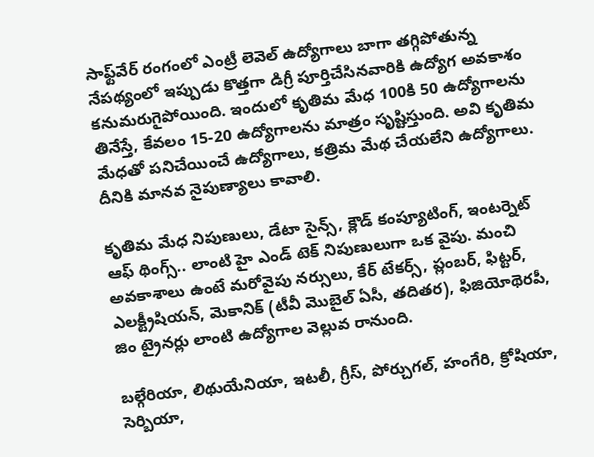సాఫ్ట్‌వేర్ రంగంలో ఎంట్రీ లెవెల్ ఉద్యోగాలు బాగా తగ్గిపోతున్న నేపథ్యంలో ఇప్పుడు కొత్తగా డిగ్రీ పూర్తిచేసినవారికి ఉద్యోగ అవకాశం కనుమరుగైపోయింది. ఇందులో కృతిమ మేధ 100కి 50 ఉద్యోగాలను తినేస్తే, కేవలం 15-20 ఉద్యోగాలను మాత్రం సృష్టిస్తుంది. అవి కృతిమ మేధతో పనిచేయించే ఉద్యోగాలు, కత్రిమ మేథ చేయలేని ఉద్యోగాలు. దీనికి మానవ నైపుణ్యాలు కావాలి.

కృతిమ మేధ నిపుణులు, డేటా సైన్స్, క్లౌడ్ కంప్యూటింగ్, ఇంటర్నెట్ ఆఫ్ థింగ్స్.. లాంటి హై ఎండ్ టెక్ నిపుణులుగా ఒక వైపు. మంచి అవకాశాలు ఉంటే మరోవైపు నర్సులు, కేర్ టేకర్స్, ప్లంబర్, ఫిట్టర్, ఎలక్ట్రీషియన్, మెకానిక్ (టీవీ మొబైల్ ఏసీ, తదితర), ఫిజియోథెరపీ, జిం ట్రైనర్లు లాంటి ఉద్యోగాల వెల్లువ రానుంది.

బల్గేరియా, లిథుయేనియా, ఇటలీ, గ్రీస్, పోర్చుగల్, హంగేరి, క్రోషియా, సెర్బియా,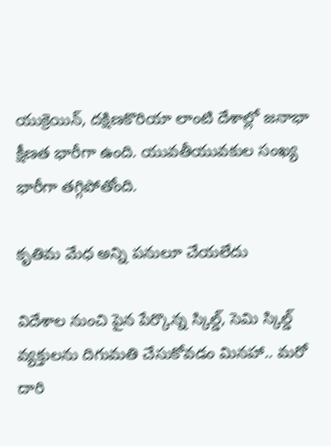యుక్రెయిన్, దక్షిణకొరియా లాంటి దేశాల్లో జనాభా క్షీణత భారీగా ఉంది. యువతీయువకుల సంఖ్య భారీగా తగ్గిపోతోంది.

కృతిమ మేధ అన్ని పనులూ చేయలేదు

విదేశాల నుంచి పైన పేర్కొన్న స్కిల్డ్, సెమి స్కిల్డ్ వ్యక్తులను దిగుమతి చేసుకోవడం మినహా.. మరో దారి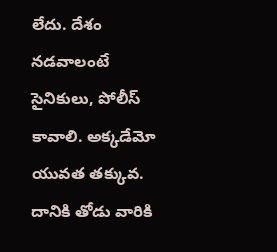లేదు. దేశం నడవాలంటే సైనికులు, పోలీస్ కావాలి. అక్కడేమో యువత తక్కువ. దానికి తోడు వారికి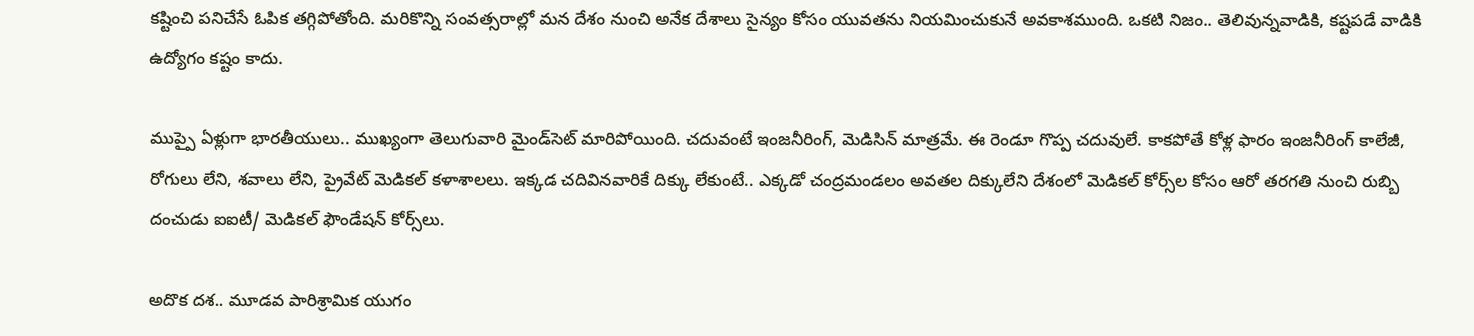కష్టించి పనిచేసే ఓపిక తగ్గిపోతోంది. మరికొన్ని సంవత్సరాల్లో మన దేశం నుంచి అనేక దేశాలు సైన్యం కోసం యువతను నియమించుకునే అవకాశముంది. ఒకటి నిజం.. తెలివున్నవాడికి, కష్టపడే వాడికి ఉద్యోగం కష్టం కాదు.

ముప్పై ఏళ్లుగా భారతీయులు.. ముఖ్యంగా తెలుగువారి మైండ్‌సెట్ మారిపోయింది. చదువంటే ఇంజనీరింగ్, మెడిసిన్ మాత్రమే. ఈ రెండూ గొప్ప చదువులే. కాకపోతే కోళ్ల ఫారం ఇంజనీరింగ్ కాలేజీ, రోగులు లేని, శవాలు లేని, ప్రైవేట్ మెడికల్ కళాశాలలు. ఇక్కడ చదివినవారికే దిక్కు లేకుంటే.. ఎక్కడో చంద్రమండలం అవతల దిక్కులేని దేశంలో మెడికల్ కోర్స్‌ల కోసం ఆరో తరగతి నుంచి రుబ్బి దంచుడు ఐఐటీ/ మెడికల్ ఫౌండేషన్ కోర్స్‌లు.

అదొక దశ.. మూడవ పారిశ్రామిక యుగం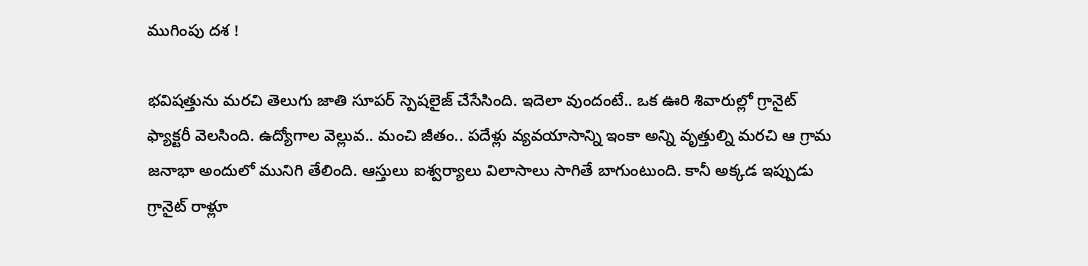ముగింపు దశ !

భవిషత్తును మరచి తెలుగు జాతి సూపర్ స్పెషలైజ్ చేసేసింది. ఇదెలా వుందంటే.. ఒక ఊరి శివారుల్లో గ్రానైట్ ఫ్యాక్టరీ వెలసింది. ఉద్యోగాల వెల్లువ.. మంచి జీతం.. పదేళ్లు వ్యవయాసాన్ని ఇంకా అన్ని వృత్తుల్ని మరచి ఆ గ్రామ జనాభా అందులో మునిగి తేలింది. ఆస్తులు ఐశ్వర్యాలు విలాసాలు సాగితే బాగుంటుంది. కానీ అక్కడ ఇప్పుడు గ్రానైట్ రాళ్లూ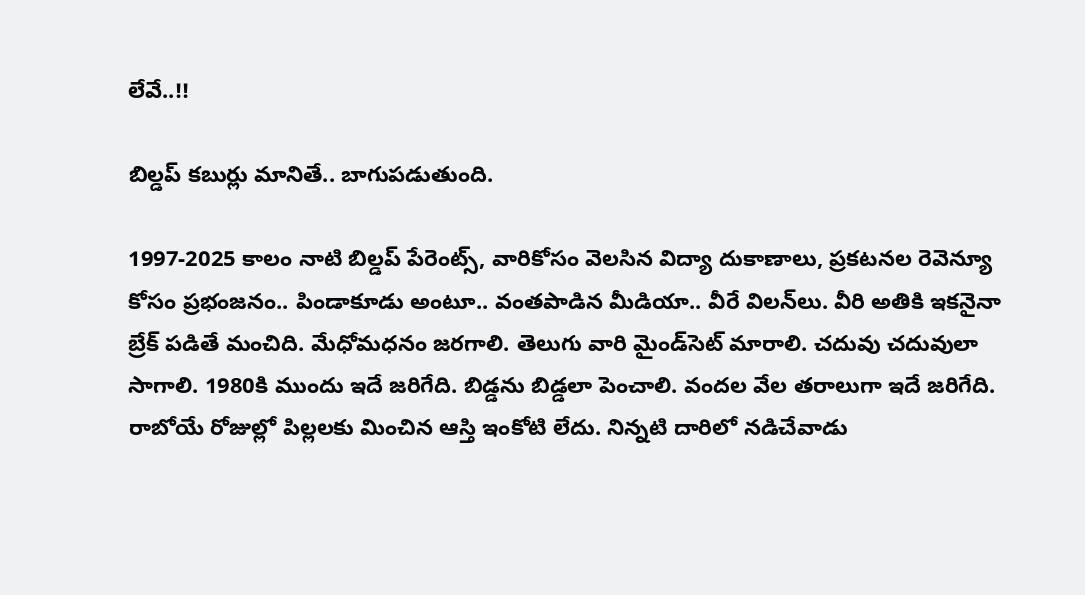లేవే..!!

బిల్డప్ కబుర్లు మానితే.. బాగుపడుతుంది.

1997-2025 కాలం నాటి బిల్డప్ పేరెంట్స్, వారికోసం వెలసిన విద్యా దుకాణాలు, ప్రకటనల రెవెన్యూ కోసం ప్రభంజనం.. పిండాకూడు అంటూ.. వంతపాడిన మీడియా.. వీరే విలన్‌లు. వీరి అతికి ఇకనైనా బ్రేక్ పడితే మంచిది. మేధోమధనం జరగాలి. తెలుగు వారి మైండ్‌సెట్ మారాలి. చదువు చదువులా సాగాలి. 1980కి ముందు ఇదే జరిగేది. బిడ్డను బిడ్డలా పెంచాలి. వందల వేల తరాలుగా ఇదే జరిగేది. రాబోయే రోజుల్లో పిల్లలకు మించిన ఆస్తి ఇంకోటి లేదు. నిన్నటి దారిలో నడిచేవాడు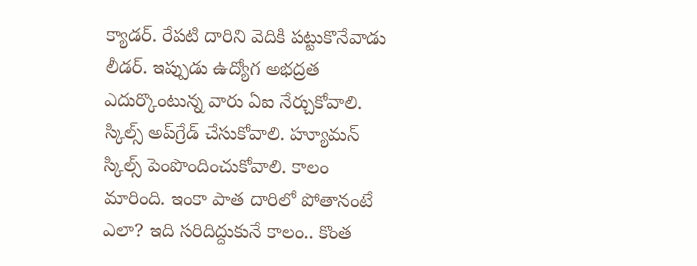క్యాడర్. రేపటి దారిని వెదికి పట్టుకొనేవాడు లీడర్. ఇప్పుడు ఉద్యోగ అభద్రత ఎదుర్కొంటున్న వారు ఏఐ నేర్చుకోవాలి. స్కిల్స్ అప్‌గ్రేడ్ చేసుకోవాలి. హ్యూమన్ స్కిల్స్ పెంపొందించుకోవాలి. కాలం మారింది. ఇంకా పాత దారిలో పోతానంటే ఎలా? ఇది సరిదిద్దుకునే కాలం.. కొంత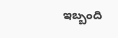ఇబ్బంది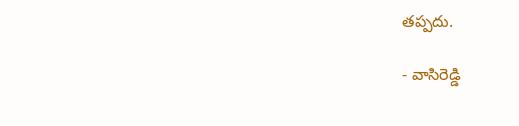తప్పదు.

- వాసిరెడ్డి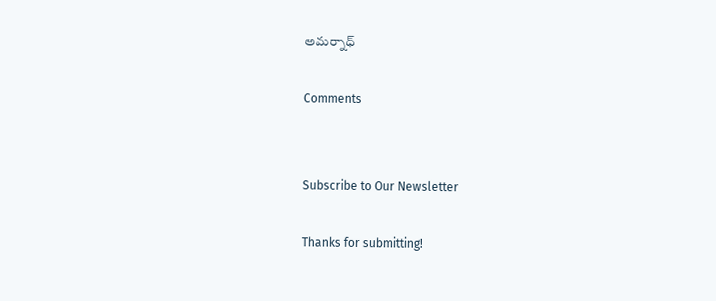అమర్నాధ్

Comments


Subscribe to Our Newsletter

Thanks for submitting!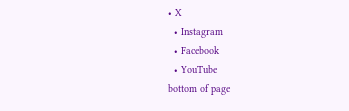• X
  • Instagram
  • Facebook
  • YouTube
bottom of page